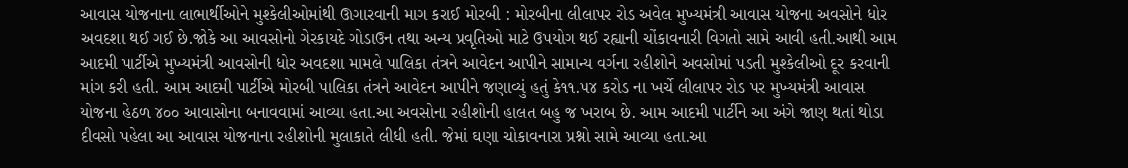આવાસ યોજનાના લાભાર્થીઓને મુશ્કેલીઓમાંથી ઊગારવાની માગ કરાઈ મોરબી : મોરબીના લીલાપર રોડ અવેલ મુખ્યમંત્રી આવાસ યોજના અવસોને ધોર અવદશા થઈ ગઈ છે.જોકે આ આવસોનો ગેરકાયદે ગોડાઉન તથા અન્ય પ્રવૃતિઓ માટે ઉપયોગ થઈ રહ્યાની ચોંકાવનારી વિગતો સામે આવી હતી.આથી આમ આદમી પાર્ટીએ મુખ્યમંત્રી આવસોની ધોર અવદશા મામલે પાલિકા તંત્રને આવેદન આપીને સામાન્ય વર્ગના રહીશોને અવસોમાં પડતી મુશ્કેલીઓ દૂર કરવાની માંગ કરી હતી. આમ આદમી પાર્ટીએ મોરબી પાલિકા તંત્રને આવેદન આપીને જણાવ્યું હતું કે૧૧.૫૪ કરોડ ના ખર્ચે લીલાપર રોડ પર મુખ્યમંત્રી આવાસ યોજના હેઠળ ૪૦૦ આવાસોના બનાવવામાં આવ્યા હતા.આ અવસોના રહીશોની હાલત બહુ જ ખરાબ છે. આમ આદમી પાર્ટીને આ અંગે જાણ થતાં થોડા દીવસો પહેલા આ આવાસ યોજનાના રહીશોની મુલાકાતે લીધી હતી. જેમાં ઘણા ચોકાવનારા પ્રશ્નો સામે આવ્યા હતા.આ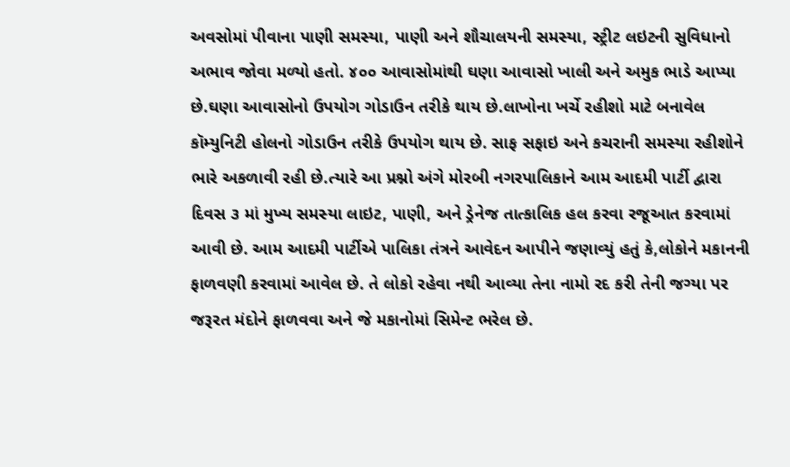અવસોમાં પીવાના પાણી સમસ્યા, પાણી અને શૌચાલયની સમસ્યા, સ્ટ્રીટ લઇટની સુવિધાનો અભાવ જોવા મળ્યો હતો. ૪૦૦ આવાસોમાંથી ઘણા આવાસો ખાલી અને અમુક ભાડે આપ્યા છે.ઘણા આવાસોનો ઉપયોગ ગોડાઉન તરીકે થાય છે.લાખોના ખર્ચે રહીશો માટે બનાવેલ કૉમ્યુનિટી હોલનો ગોડાઉન તરીકે ઉપયોગ થાય છે. સાફ સફાઇ અને કચરાની સમસ્યા રહીશોને ભારે અકળાવી રહી છે.ત્યારે આ પ્રશ્નો અંગે મોરબી નગરપાલિકાને આમ આદમી પાર્ટી દ્વારા દિવસ ૩ માં મુખ્ય સમસ્યા લાઇટ, પાણી, અને ડ્રેનેજ તાત્કાલિક હલ કરવા રજૂઆત કરવામાં આવી છે. આમ આદમી પાર્ટીએ પાલિકા તંત્રને આવેદન આપીને જણાવ્યું હતું કે,લોકોને મકાનની ફાળવણી કરવામાં આવેલ છે. તે લોકો રહેવા નથી આવ્યા તેના નામો રદ કરી તેની જગ્યા પર જરૂરત મંદોને ફાળવવા અને જે મકાનોમાં સિમેન્ટ ભરેલ છે.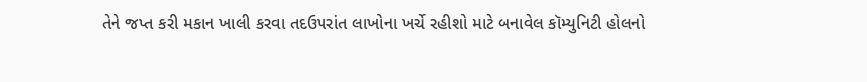તેને જપ્ત કરી મકાન ખાલી કરવા તદઉપરાંત લાખોના ખર્ચે રહીશો માટે બનાવેલ કૉમ્યુનિટી હોલનો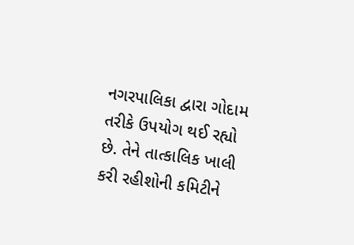નગરપાલિકા દ્વારા ગોદામ તરીકે ઉપયોગ થઈ રહ્યો છે. તેને તાત્કાલિક ખાલી કરી રહીશોની કમિટીને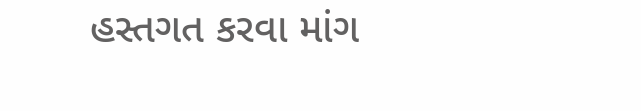હસ્તગત કરવા માંગ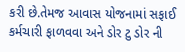કરી છે.તેમજ આવાસ યોજનામાં સફાઈ કર્મચારી ફાળવવા અને ડોર ટુ ડોર ની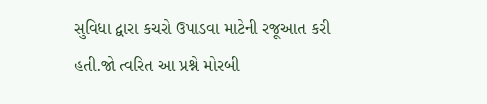સુવિધા દ્વારા કચરો ઉપાડવા માટેની રજૂઆત કરી હતી.જો ત્વરિત આ પ્રશ્ને મોરબી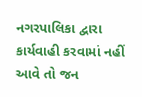નગરપાલિકા દ્વારા કાર્યવાહી કરવામાં નહીં આવે તો જન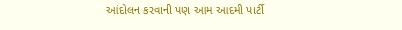આંદોલન કરવાની પણ આમ આદમી પાર્ટી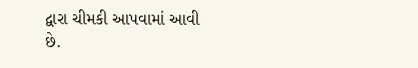દ્વારા ચીમકી આપવામાં આવી છે.